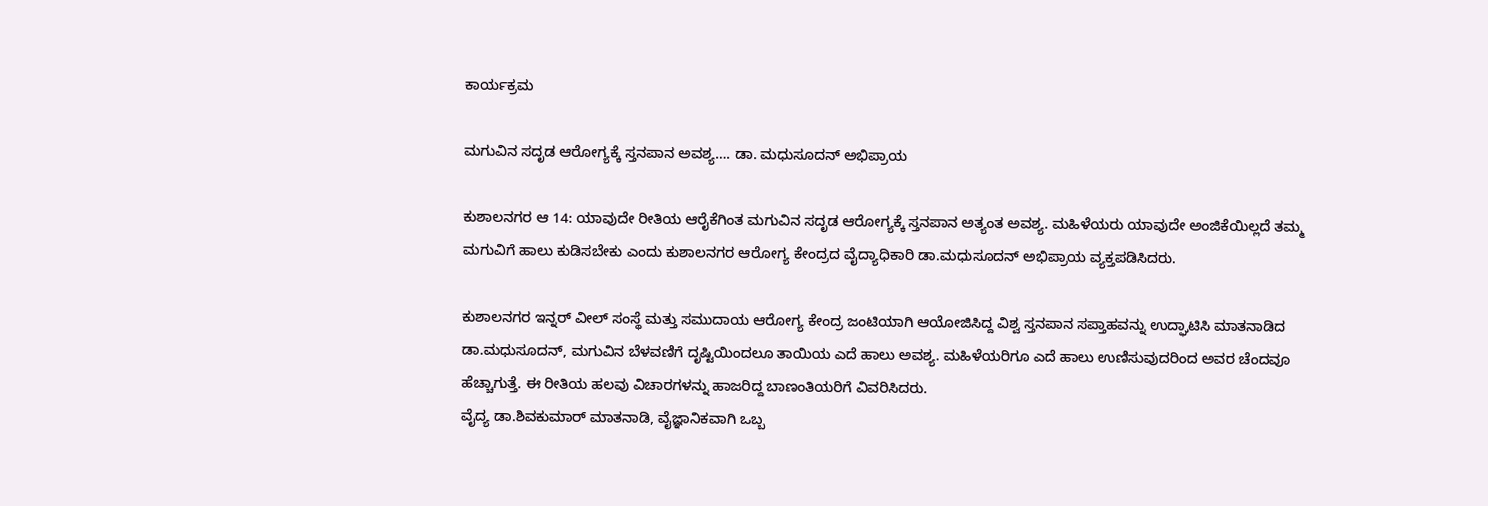ಕಾರ್ಯಕ್ರಮ

ಮಗುವಿನ ಸದೃಡ ಆರೋಗ್ಯಕ್ಕೆ ಸ್ತನಪಾನ ಅವಶ್ಯ…. ಡಾ. ಮಧುಸೂದನ್ ಅಭಿಪ್ರಾಯ

ಕುಶಾಲನಗರ ಆ 14: ಯಾವುದೇ ರೀತಿಯ ಆರೈಕೆಗಿಂತ ಮಗುವಿನ ಸದೃಡ ಆರೋಗ್ಯಕ್ಕೆ ಸ್ತನಪಾನ ಅತ್ಯಂತ ಅವಶ್ಯ. ಮಹಿಳೆಯರು ಯಾವುದೇ ಅಂಜಿಕೆಯಿಲ್ಲದೆ ತಮ್ಮ ಮಗುವಿಗೆ ಹಾಲು ಕುಡಿಸಬೇಕು ಎಂದು ಕುಶಾಲನಗರ ಆರೋಗ್ಯ ಕೇಂದ್ರದ ವೈದ್ಯಾಧಿಕಾರಿ ಡಾ.ಮಧುಸೂದನ್ ಅಭಿಪ್ರಾಯ ವ್ಯಕ್ತಪಡಿಸಿದರು.

ಕುಶಾಲನಗರ ಇನ್ನರ್ ವೀಲ್ ಸಂಸ್ಥೆ ಮತ್ತು ಸಮುದಾಯ ಆರೋಗ್ಯ ಕೇಂದ್ರ ಜಂಟಿಯಾಗಿ ಆಯೋಜಿಸಿದ್ದ ವಿಶ್ವ ಸ್ತನಪಾನ ಸಪ್ತಾಹವನ್ನು ಉದ್ಘಾಟಿಸಿ ಮಾತನಾಡಿದ ಡಾ.ಮಧುಸೂದನ್, ಮಗುವಿನ ಬೆಳವಣಿಗೆ ದೃಷ್ಟಿಯಿಂದಲೂ ತಾಯಿಯ ಎದೆ ಹಾಲು ಅವಶ್ಯ. ಮಹಿಳೆಯರಿಗೂ ಎದೆ ಹಾಲು ಉಣಿಸುವುದರಿಂದ ಅವರ ಚೆಂದವೂ ಹೆಚ್ಚಾಗುತ್ತೆ. ಈ ರೀತಿಯ ಹಲವು ವಿಚಾರಗಳನ್ನು ಹಾಜರಿದ್ದ ಬಾಣಂತಿಯರಿಗೆ ವಿವರಿಸಿದರು.
ವೈದ್ಯ ಡಾ.ಶಿವಕುಮಾರ್ ಮಾತನಾಡಿ, ವೈಜ್ಞಾನಿಕವಾಗಿ ಒಬ್ಬ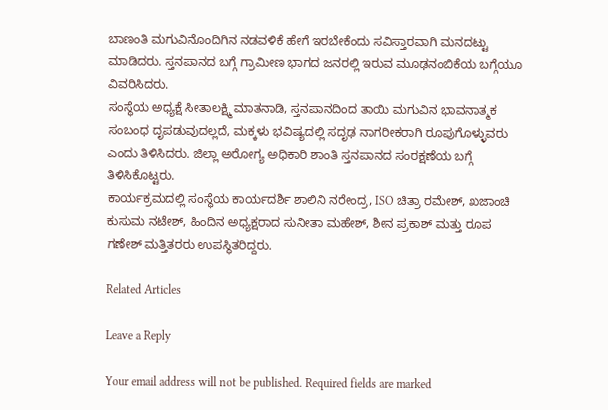ಬಾಣಂತಿ ಮಗುವಿನೊಂದಿಗಿನ ನಡವಳಿಕೆ ಹೇಗೆ ಇರಬೇಕೆಂದು ಸವಿಸ್ತಾರವಾಗಿ ಮನದಟ್ಟು ಮಾಡಿದರು. ಸ್ತನಪಾನದ ಬಗ್ಗೆ ಗ್ರಾಮೀಣ ಭಾಗದ ಜನರಲ್ಲಿ ಇರುವ ಮೂಢನಂಬಿಕೆಯ ಬಗ್ಗೆಯೂ ವಿವರಿಸಿದರು.
ಸಂಸ್ಥೆಯ ಅಧ್ಯಕ್ಷೆ ಸೀತಾಲಕ್ಷ್ಮಿ ಮಾತನಾಡಿ, ಸ್ತನಪಾನದಿಂದ ತಾಯಿ ಮಗುವಿನ ಭಾವನಾತ್ಮಕ ಸಂಬಂಧ ದೃಪಡುವುದಲ್ಲದೆ, ಮಕ್ಕಳು ಭವಿಷ್ಯದಲ್ಲಿ ಸದೃಢ ನಾಗರೀಕರಾಗಿ ರೂಪುಗೊಳ್ಳುವರು ಎಂದು ತಿಳಿಸಿದರು. ಜಿಲ್ಲಾ ಅರೋಗ್ಯ ಅಧಿಕಾರಿ ಶಾಂತಿ ಸ್ತನಪಾನದ ಸಂರಕ್ಷಣೆಯ ಬಗ್ಗೆ ತಿಳಿಸಿಕೊಟ್ಟರು.
ಕಾರ್ಯಕ್ರಮದಲ್ಲಿ ಸಂಸ್ಥೆಯ ಕಾರ್ಯದರ್ಶಿ ಶಾಲಿನಿ ನರೇಂದ್ರ, ISO ಚಿತ್ರಾ ರಮೇಶ್, ಖಜಾಂಚಿ ಕುಸುಮ ನಟೇಶ್, ಹಿಂದಿನ ಅಧ್ಯಕ್ಷರಾದ ಸುನೀತಾ ಮಹೇಶ್, ಶೀನ ಪ್ರಕಾಶ್ ಮತ್ತು ರೂಪ ಗಣೇಶ್ ಮತ್ತಿತರರು ಉಪಸ್ಥಿತರಿದ್ದರು.

Related Articles

Leave a Reply

Your email address will not be published. Required fields are marked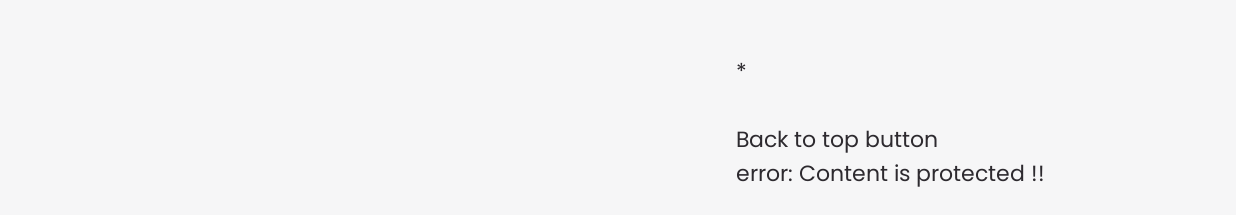*

Back to top button
error: Content is protected !!